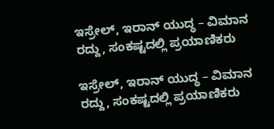ಇಸ್ರೇಲ್‌, ಇರಾನ್‌ ಯುದ್ಧ – ವಿಮಾನ ರದ್ದು, ಸಂಕಷ್ಟದಲ್ಲಿ ಪ್ರಯಾಣಿಕರು

ಇಸ್ರೇಲ್‌, ಇರಾನ್‌ ಯುದ್ಧ – ವಿಮಾನ ರದ್ದು, ಸಂಕಷ್ಟದಲ್ಲಿ ಪ್ರಯಾಣಿಕರು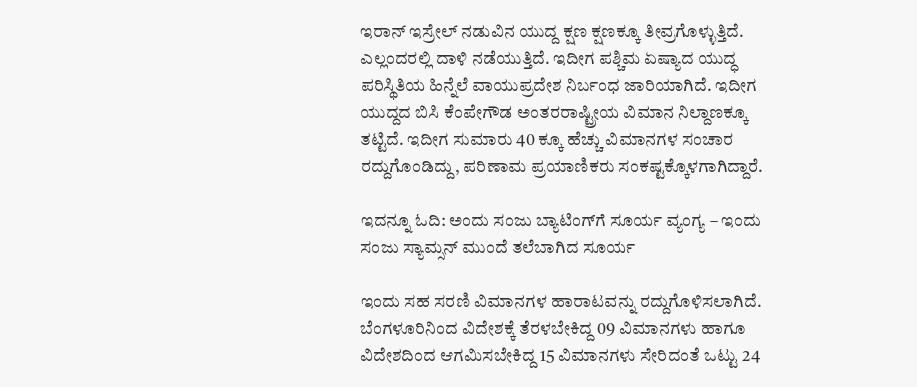ಇರಾನ್‌ ಇಸ್ರೇಲ್‌ ನಡುವಿನ ಯುದ್ದ ಕ್ಷಣ ಕ್ಷಣಕ್ಕೂ ತೀವ್ರಗೊಳ್ಳುತ್ತಿದೆ. ಎಲ್ಲಂದರಲ್ಲಿ ದಾಳಿ ನಡೆಯುತ್ತಿದೆ. ಇದೀಗ ಪಶ್ಚಿಮ ಏಷ್ಯಾದ ಯುದ್ಧ ಪರಿಸ್ಥಿತಿಯ ಹಿನ್ನೆಲೆ ವಾಯುಪ್ರದೇಶ ನಿರ್ಬಂಧ ಜಾರಿಯಾಗಿದೆ. ಇದೀಗ ಯುದ್ದದ ಬಿಸಿ ಕೆಂಪೇಗೌಡ ಅಂತರರಾಷ್ಟ್ರೀಯ ವಿಮಾನ ನಿಲ್ದಾಣಕ್ಕೂ ತಟ್ಟಿದೆ. ಇದೀಗ ಸುಮಾರು 40 ಕ್ಕೂ ಹೆಚ್ಚು ವಿಮಾನಗಳ ಸಂಚಾರ ರದ್ದುಗೊಂಡಿದ್ದು, ಪರಿಣಾಮ ಪ್ರಯಾಣಿಕರು ಸಂಕಷ್ಟಕ್ಕೊಳಗಾಗಿದ್ದಾರೆ.

ಇದನ್ನೂ ಓದಿ: ಅಂದು ಸಂಜು ಬ್ಯಾಟಿಂಗ್‌ಗೆ ಸೂರ್ಯ ವ್ಯಂಗ್ಯ – ಇಂದು ಸಂಜು ಸ್ಯಾಮ್ಸನ್ ಮುಂದೆ ತಲೆಬಾಗಿದ ಸೂರ್ಯ

ಇಂದು ಸಹ ಸರಣಿ ವಿಮಾನಗಳ ಹಾರಾಟವನ್ನು ರದ್ದುಗೊಳಿಸಲಾಗಿದೆ. ಬೆಂಗಳೂರಿನಿಂದ ವಿದೇಶಕ್ಕೆ ತೆರಳಬೇಕಿದ್ದ 09 ವಿಮಾನಗಳು ಹಾಗೂ ವಿದೇಶದಿಂದ ಆಗಮಿಸಬೇಕಿದ್ದ 15 ವಿಮಾನಗಳು ಸೇರಿದಂತೆ ಒಟ್ಟು 24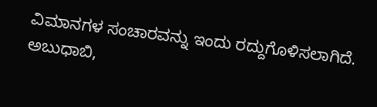ವಿಮಾನಗಳ ಸಂಚಾರವನ್ನು ಇಂದು ರದ್ದುಗೊಳಿಸಲಾಗಿದೆ. ಅಬುಧಾಬಿ,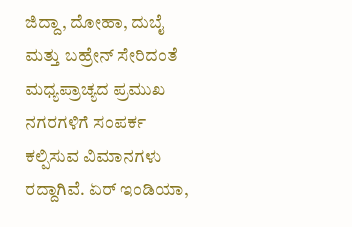ಜಿದ್ದಾ, ದೋಹಾ, ದುಬೈ ಮತ್ತು ಬಹ್ರೇನ್‌ ಸೇರಿದಂತೆ ಮಧ್ಯಪ್ರಾಚ್ಯದ ಪ್ರಮುಖ ನಗರಗಳಿಗೆ ಸಂಪರ್ಕ ಕಲ್ಪಿಸುವ ವಿಮಾನಗಳು ರದ್ದಾಗಿವೆ. ಏರ್ ಇಂಡಿಯಾ,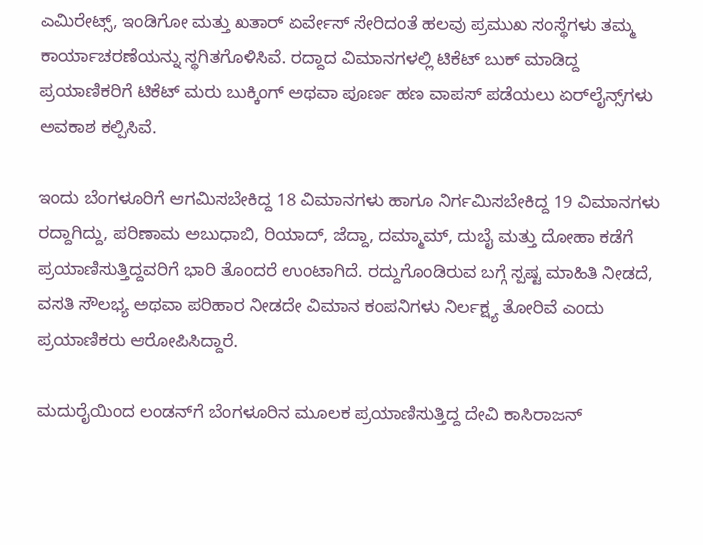ಎಮಿರೇಟ್ಸ್, ಇಂಡಿಗೋ ಮತ್ತು ಖತಾರ್ ಏರ್ವೇಸ್ ಸೇರಿದಂತೆ ಹಲವು ಪ್ರಮುಖ ಸಂಸ್ಥೆಗಳು ತಮ್ಮ ಕಾರ್ಯಾಚರಣೆಯನ್ನು ಸ್ಥಗಿತಗೊಳಿಸಿವೆ. ರದ್ದಾದ ವಿಮಾನಗಳಲ್ಲಿ ಟಿಕೆಟ್ ಬುಕ್ ಮಾಡಿದ್ದ ಪ್ರಯಾಣಿಕರಿಗೆ ಟಿಕೆಟ್ ಮರು ಬುಕ್ಕಿಂಗ್ ಅಥವಾ ಪೂರ್ಣ ಹಣ ವಾಪಸ್ ಪಡೆಯಲು ಏರ್‌ಲೈನ್ಸ್‌ಗಳು ಅವಕಾಶ ಕಲ್ಪಿಸಿವೆ.

ಇಂದು ಬೆಂಗಳೂರಿಗೆ ಆಗಮಿಸಬೇಕಿದ್ದ 18 ವಿಮಾನಗಳು ಹಾಗೂ ನಿರ್ಗಮಿಸಬೇಕಿದ್ದ 19 ವಿಮಾನಗಳು ರದ್ದಾಗಿದ್ದು, ಪರಿಣಾಮ ಅಬುಧಾಬಿ, ರಿಯಾದ್, ಜೆದ್ದಾ, ದಮ್ಮಾಮ್, ದುಬೈ ಮತ್ತು ದೋಹಾ ಕಡೆಗೆ ಪ್ರಯಾಣಿಸುತ್ತಿದ್ದವರಿಗೆ ಭಾರಿ ತೊಂದರೆ ಉಂಟಾಗಿದೆ. ರದ್ದುಗೊಂಡಿರುವ ಬಗ್ಗೆ ಸ್ಪಷ್ಟ ಮಾಹಿತಿ ನೀಡದೆ, ವಸತಿ ಸೌಲಭ್ಯ ಅಥವಾ ಪರಿಹಾರ ನೀಡದೇ ವಿಮಾನ ಕಂಪನಿಗಳು ನಿರ್ಲಕ್ಷ್ಯ ತೋರಿವೆ ಎಂದು ಪ್ರಯಾಣಿಕರು ಆರೋಪಿಸಿದ್ದಾರೆ.

ಮದುರೈಯಿಂದ ಲಂಡನ್‌ಗೆ ಬೆಂಗಳೂರಿನ ಮೂಲಕ ಪ್ರಯಾಣಿಸುತ್ತಿದ್ದ ದೇವಿ ಕಾಸಿರಾಜನ್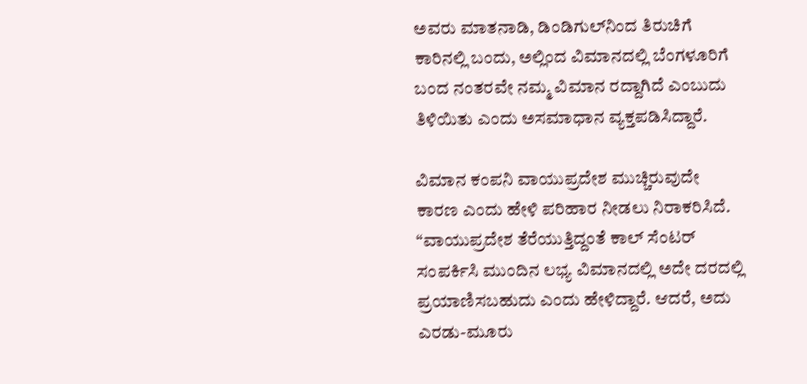ಅವರು ಮಾತನಾಡಿ, ಡಿಂಡಿಗುಲ್‌ನಿಂದ ತಿರುಚಿಗೆ ಕಾರಿನಲ್ಲಿ ಬಂದು, ಅಲ್ಲಿಂದ ವಿಮಾನದಲ್ಲಿ ಬೆಂಗಳೂರಿಗೆ ಬಂದ ನಂತರವೇ ನಮ್ಮ ವಿಮಾನ ರದ್ದಾಗಿದೆ ಎಂಬುದು ತಿಳಿಯಿತು ಎಂದು ಅಸಮಾಧಾನ ವ್ಯಕ್ತಪಡಿಸಿದ್ದಾರೆ.

ವಿಮಾನ ಕಂಪನಿ ವಾಯುಪ್ರದೇಶ ಮುಚ್ಚಿರುವುದೇ ಕಾರಣ ಎಂದು ಹೇಳಿ ಪರಿಹಾರ ನೀಡಲು ನಿರಾಕರಿಸಿದೆ. “ವಾಯುಪ್ರದೇಶ ತೆರೆಯುತ್ತಿದ್ದಂತೆ ಕಾಲ್ ಸೆಂಟರ್ ಸಂಪರ್ಕಿಸಿ ಮುಂದಿನ ಲಭ್ಯ ವಿಮಾನದಲ್ಲಿ ಅದೇ ದರದಲ್ಲಿ ಪ್ರಯಾಣಿಸಬಹುದು ಎಂದು ಹೇಳಿದ್ದಾರೆ. ಆದರೆ, ಅದು ಎರಡು-ಮೂರು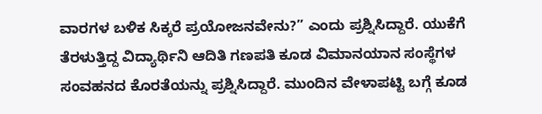ವಾರಗಳ ಬಳಿಕ ಸಿಕ್ಕರೆ ಪ್ರಯೋಜನವೇನು?” ಎಂದು ಪ್ರಶ್ನಿಸಿದ್ದಾರೆ. ಯುಕೆಗೆ ತೆರಳುತ್ತಿದ್ದ ವಿದ್ಯಾರ್ಥಿನಿ ಆದಿತಿ ಗಣಪತಿ ಕೂಡ ವಿಮಾನಯಾನ ಸಂಸ್ಥೆಗಳ ಸಂವಹನದ ಕೊರತೆಯನ್ನು ಪ್ರಶ್ನಿಸಿದ್ದಾರೆ. ಮುಂದಿನ ವೇಳಾಪಟ್ಟಿ ಬಗ್ಗೆ ಕೂಡ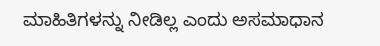ಮಾಹಿತಿಗಳನ್ನು ನೀಡಿಲ್ಲ ಎಂದು ಅಸಮಾಧಾನ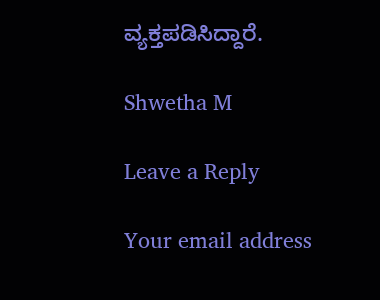ವ್ಯಕ್ತಪಡಿಸಿದ್ದಾರೆ.

Shwetha M

Leave a Reply

Your email address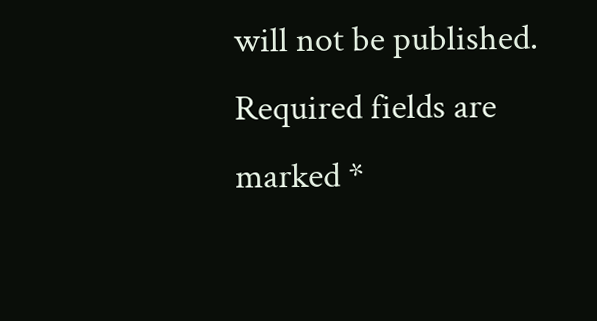will not be published. Required fields are marked *